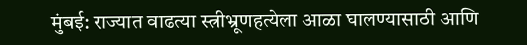मुंबई: राज्यात वाढत्या स्त्रीभ्रूणहत्येला आळा घालण्यासाठी आणि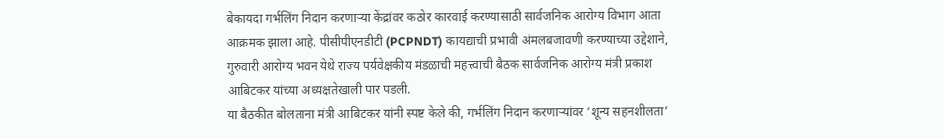बेकायदा गर्भलिंग निदान करणाऱ्या केंद्रांवर कठोर कारवाई करण्यासाठी सार्वजनिक आरोग्य विभाग आता आक्रमक झाला आहे. पीसीपीएनडीटी (PCPNDT) कायद्याची प्रभावी अंमलबजावणी करण्याच्या उद्देशाने, गुरुवारी आरोग्य भवन येथे राज्य पर्यवेक्षकीय मंडळाची महत्त्वाची बैठक सार्वजनिक आरोग्य मंत्री प्रकाश आबिटकर यांच्या अध्यक्षतेखाली पार पडली.
या बैठकीत बोलताना मंत्री आबिटकर यांनी स्पष्ट केले की, गर्भलिंग निदान करणाऱ्यांवर ‘शून्य सहनशीलता’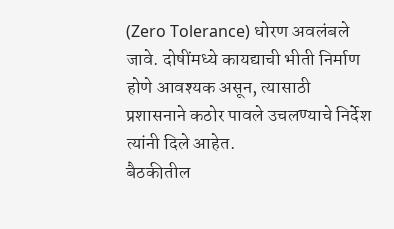(Zero Tolerance) धोरण अवलंबले जावे. दोषींमध्ये कायद्याची भीती निर्माण होणे आवश्यक असून, त्यासाठी प्रशासनाने कठोर पावले उचलण्याचे निर्देश त्यांनी दिले आहेत.
बैठकीतील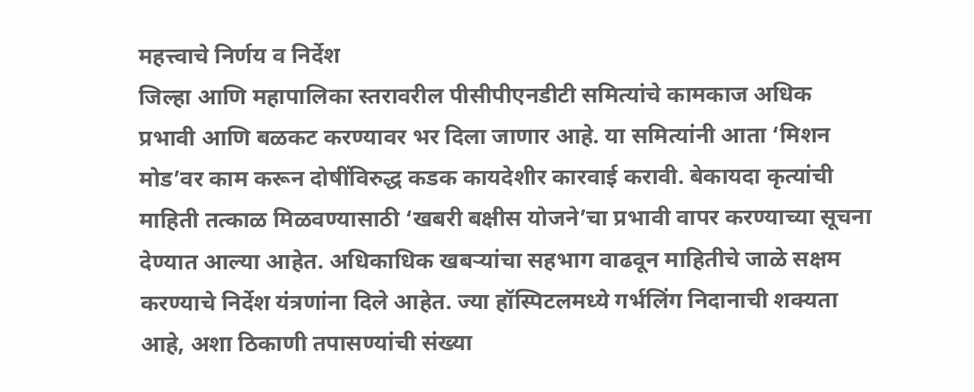महत्त्वाचे निर्णय व निर्देश
जिल्हा आणि महापालिका स्तरावरील पीसीपीएनडीटी समित्यांचे कामकाज अधिक प्रभावी आणि बळकट करण्यावर भर दिला जाणार आहे. या समित्यांनी आता ‘मिशन मोड’वर काम करून दोषींविरुद्ध कडक कायदेशीर कारवाई करावी. बेकायदा कृत्यांची माहिती तत्काळ मिळवण्यासाठी ‘खबरी बक्षीस योजने’चा प्रभावी वापर करण्याच्या सूचना देण्यात आल्या आहेत. अधिकाधिक खबऱ्यांचा सहभाग वाढवून माहितीचे जाळे सक्षम करण्याचे निर्देश यंत्रणांना दिले आहेत. ज्या हॉस्पिटलमध्ये गर्भलिंग निदानाची शक्यता आहे, अशा ठिकाणी तपासण्यांची संख्या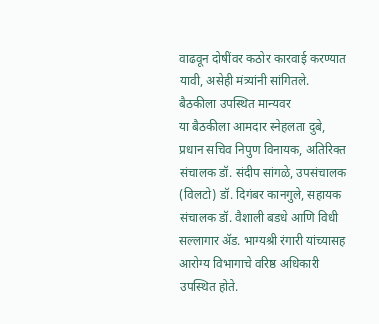वाढवून दोषींवर कठोर कारवाई करण्यात यावी, असेही मंत्र्यांनी सांगितले.
बैठकीला उपस्थित मान्यवर
या बैठकीला आमदार स्नेहलता दुबे, प्रधान सचिव निपुण विनायक, अतिरिक्त संचालक डॉ. संदीप सांगळे, उपसंचालक (विलटो) डॉ. दिगंबर कानगुले, सहायक संचालक डॉ. वैशाली बडधे आणि विधी सल्लागार ॲड. भाग्यश्री रंगारी यांच्यासह आरोग्य विभागाचे वरिष्ठ अधिकारी उपस्थित होते.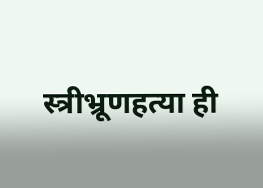स्त्रीभ्रूणहत्या ही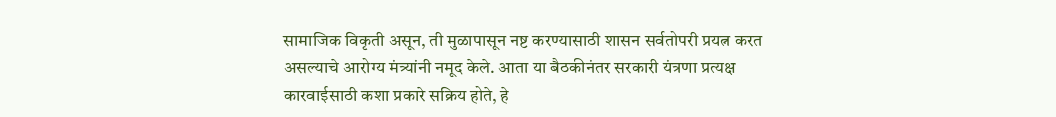सामाजिक विकृती असून, ती मुळापासून नष्ट करण्यासाठी शासन सर्वतोपरी प्रयत्न करत असल्याचे आरोग्य मंत्र्यांनी नमूद केले. आता या बैठकीनंतर सरकारी यंत्रणा प्रत्यक्ष कारवाईसाठी कशा प्रकारे सक्रिय होते, हे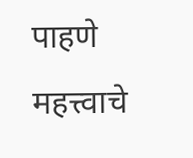पाहणे महत्त्वाचे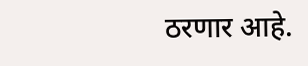ठरणार आहे.